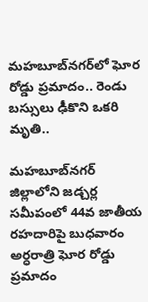మహబూబ్‌నగర్‌లో ఘోర రోడ్డు ప్రమాదం.. రెండు బస్సులు ఢీకొని ఒకరి మృతి..

మహబూబ్‌నగర్‌ జిల్లాలోని జడ్చర్ల సమీపంలో 44వ జాతీయ రహదారిపై బుధవారం అర్ధరాత్రి ఘోర రోడ్డు ప్రమాదం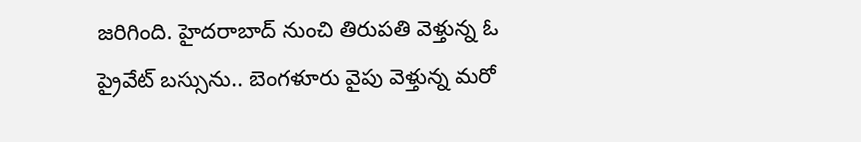జరిగింది. హైదరాబాద్ నుంచి తిరుపతి వెళ్తున్న ఓ ప్రైవేట్ బస్సును.. బెంగళూరు వైపు వెళ్తున్న మరో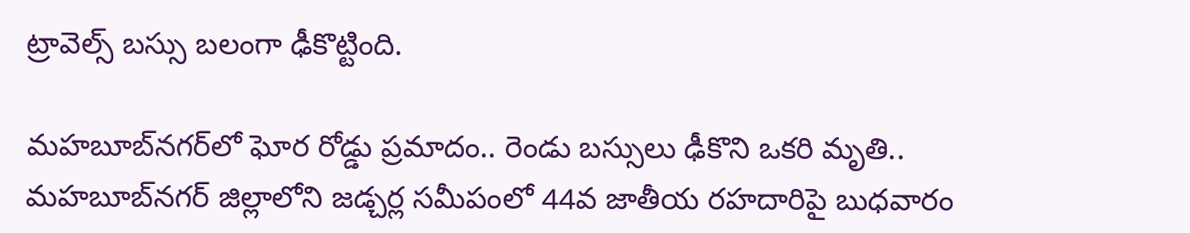ట్రావెల్స్ బస్సు బలంగా ఢీకొట్టింది.

మహబూబ్‌నగర్‌లో ఘోర రోడ్డు ప్రమాదం.. రెండు బస్సులు ఢీకొని ఒకరి మృతి..
మహబూబ్‌నగర్‌ జిల్లాలోని జడ్చర్ల సమీపంలో 44వ జాతీయ రహదారిపై బుధవారం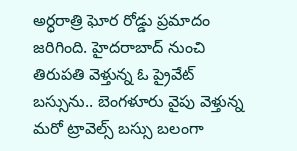అర్ధరాత్రి ఘోర రోడ్డు ప్రమాదం జరిగింది. హైదరాబాద్ నుంచి తిరుపతి వెళ్తున్న ఓ ప్రైవేట్ బస్సును.. బెంగళూరు వైపు వెళ్తున్న మరో ట్రావెల్స్ బస్సు బలంగా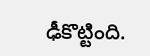ఢీకొట్టింది.